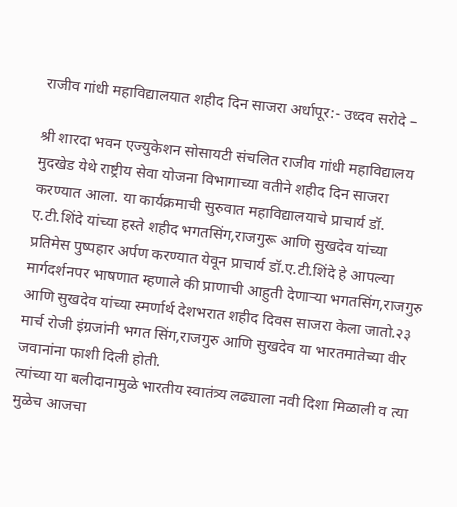राजीव गांधी महाविद्यालयात शहीद दिन साजरा अर्धापूर:- उध्दव सरोदे –

श्री शारदा भवन एज्युकेशन सोसायटी संचलित राजीव गांधी महाविद्यालय मुदखेड येथे राष्ट्रीय सेवा योजना विभागाच्या वतीने शहीद दिन साजरा करण्यात आला. या कार्यक्रमाची सुरुवात महाविद्यालयाचे प्राचार्य डॉ. ए.टी.शिंदे यांच्या हस्ते शहीद भगतसिंग,राजगुरू आणि सुखदेव यांच्या प्रतिमेस पुष्पहार अर्पण करण्यात येवून प्राचार्य डॉ.ए.टी.शिंदे हे आपल्या मार्गदर्शनपर भाषणात म्हणाले की प्राणाची आहुती देणाऱ्या भगतसिंग,राजगुरु आणि सुखदेव यांच्या स्मर्णार्थ देशभरात शहीद दिवस साजरा केला जातो.२३ मार्च रोजी इंग्रजांनी भगत सिंग,राजगुरु आणि सुखदेव या भारतमातेच्या वीर जवानांना फाशी दिली होती.
त्यांच्या या बलीदानामुळे भारतीय स्वातंत्र्य लढ्याला नवी दिशा मिळाली व त्या मुळेच आजचा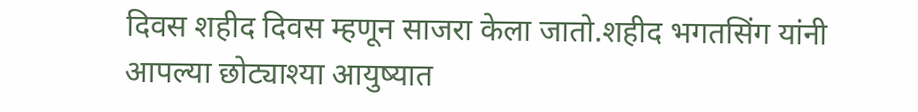दिवस शहीद दिवस म्हणून साजरा केला जातो.शहीद भगतसिंग यांनी आपल्या छोट्याश्या आयुष्यात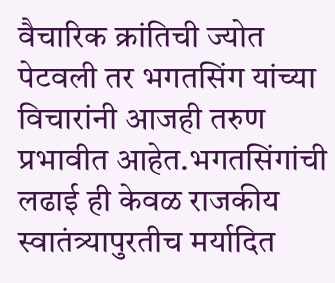वैचारिक क्रांतिची ज्योत पेटवली तर भगतसिंग यांच्या विचारांनी आजही तरुण प्रभावीत आहेत.भगतसिंगांची लढाई ही केवळ राजकीय स्वातंत्र्यापुरतीच मर्यादित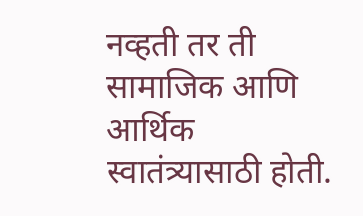नव्हती तर ती सामाजिक आणि आर्थिक स्वातंत्र्यासाठी होती.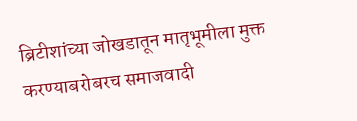ब्रिटीशांच्या जोखडातून मातृभूमीला मुक्त करण्याबरोबरच समाजवादी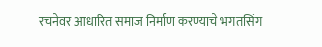रचनेवर आधारित समाज निर्माण करण्याचे भगतसिंग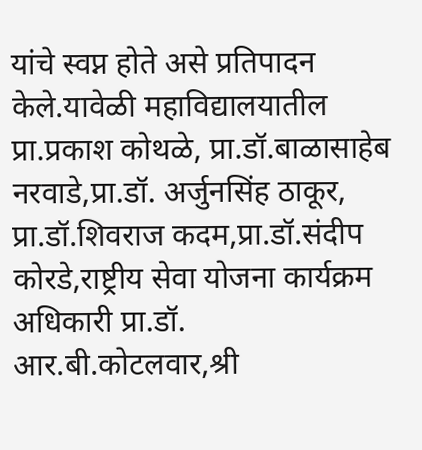यांचे स्वप्न होते असे प्रतिपादन केले.यावेळी महाविद्यालयातील प्रा.प्रकाश कोथळे, प्रा.डॉ.बाळासाहेब नरवाडे,प्रा.डॉ. अर्जुनसिंह ठाकूर, प्रा.डॉ.शिवराज कदम,प्रा.डॉ.संदीप कोरडे,राष्ट्रीय सेवा योजना कार्यक्रम अधिकारी प्रा.डॉ. आर.बी.कोटलवार,श्री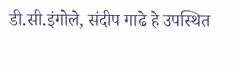डी.सी.इंगोले, संदीप गाढे हे उपस्थित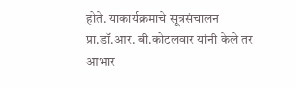होते. याकार्यक्रमाचे सूत्रसंचालन प्रा.डॉ.आर. बी.कोटलवार यांनी केले तर आभार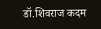डॉ.शिवराज कदम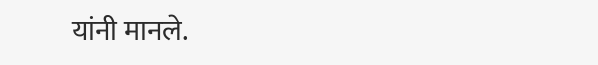यांनी मानले.